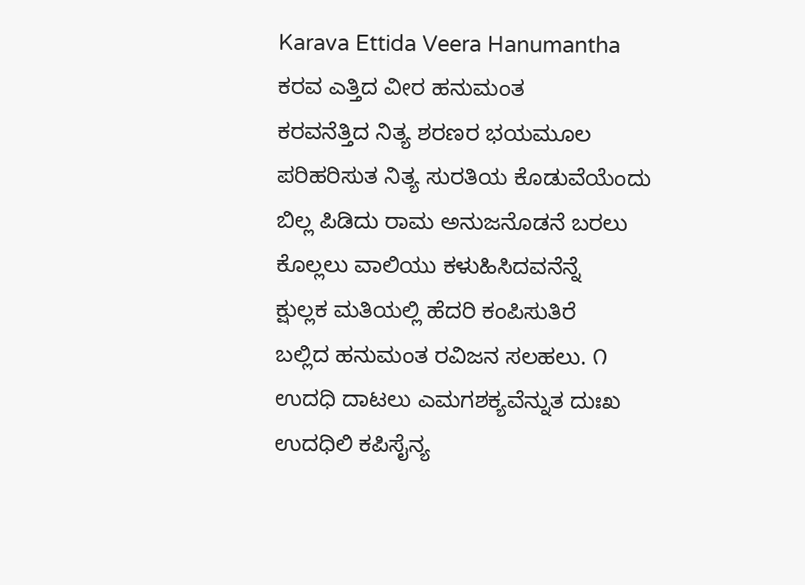Karava Ettida Veera Hanumantha
ಕರವ ಎತ್ತಿದ ವೀರ ಹನುಮಂತ
ಕರವನೆತ್ತಿದ ನಿತ್ಯ ಶರಣರ ಭಯಮೂಲ
ಪರಿಹರಿಸುತ ನಿತ್ಯ ಸುರತಿಯ ಕೊಡುವೆಯೆಂದು
ಬಿಲ್ಲ ಪಿಡಿದು ರಾಮ ಅನುಜನೊಡನೆ ಬರಲು
ಕೊಲ್ಲಲು ವಾಲಿಯು ಕಳುಹಿಸಿದವನೆನ್ನೆ
ಕ್ಷುಲ್ಲಕ ಮತಿಯಲ್ಲಿ ಹೆದರಿ ಕಂಪಿಸುತಿರೆ
ಬಲ್ಲಿದ ಹನುಮಂತ ರವಿಜನ ಸಲಹಲು. ೧
ಉದಧಿ ದಾಟಲು ಎಮಗಶಕ್ಯವೆನ್ನುತ ದುಃಖ
ಉದಧಿಲಿ ಕಪಿಸೈನ್ಯ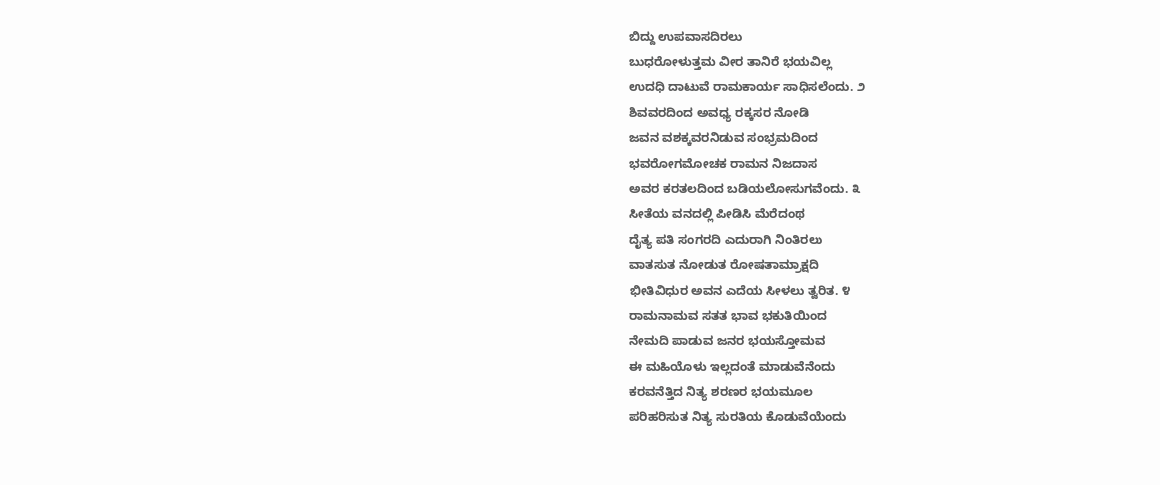ಬಿದ್ದು ಉಪವಾಸದಿರಲು
ಬುಧರೋಳುತ್ತಮ ವೀರ ತಾನಿರೆ ಭಯವಿಲ್ಲ
ಉದಧಿ ದಾಟುವೆ ರಾಮಕಾರ್ಯ ಸಾಧಿಸಲೆಂದು. ೨
ಶಿವವರದಿಂದ ಅವಧ್ಯ ರಕ್ಕಸರ ನೋಡಿ
ಜವನ ವಶಕ್ಕವರನಿಡುವ ಸಂಭ್ರಮದಿಂದ
ಭವರೋಗಮೋಚಕ ರಾಮನ ನಿಜದಾಸ
ಅವರ ಕರತಲದಿಂದ ಬಡಿಯಲೋಸುಗವೆಂದು. ೩
ಸೀತೆಯ ವನದಲ್ಲಿ ಪೀಡಿಸಿ ಮೆರೆದಂಥ
ದೈತ್ಯ ಪತಿ ಸಂಗರದಿ ಎದುರಾಗಿ ನಿಂತಿರಲು
ವಾತಸುತ ನೋಡುತ ರೋಷತಾಮ್ರಾಕ್ಷದಿ
ಭೀತಿವಿಧುರ ಅವನ ಎದೆಯ ಸೀಳಲು ತ್ವರಿತ. ೪
ರಾಮನಾಮವ ಸತತ ಭಾವ ಭಕುತಿಯಿಂದ
ನೇಮದಿ ಪಾಡುವ ಜನರ ಭಯಸ್ತೋಮವ
ಈ ಮಹಿಯೊಳು ಇಲ್ಲದಂತೆ ಮಾಡುವೆನೆಂದು
ಕರವನೆತ್ತಿದ ನಿತ್ಯ ಶರಣರ ಭಯಮೂಲ
ಪರಿಹರಿಸುತ ನಿತ್ಯ ಸುರತಿಯ ಕೊಡುವೆಯೆಂದು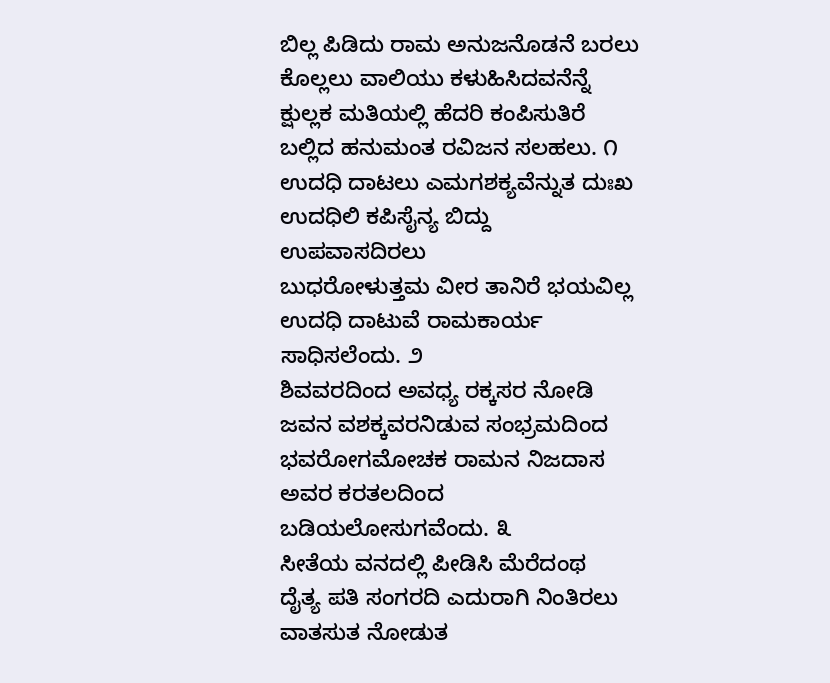ಬಿಲ್ಲ ಪಿಡಿದು ರಾಮ ಅನುಜನೊಡನೆ ಬರಲು
ಕೊಲ್ಲಲು ವಾಲಿಯು ಕಳುಹಿಸಿದವನೆನ್ನೆ
ಕ್ಷುಲ್ಲಕ ಮತಿಯಲ್ಲಿ ಹೆದರಿ ಕಂಪಿಸುತಿರೆ
ಬಲ್ಲಿದ ಹನುಮಂತ ರವಿಜನ ಸಲಹಲು. ೧
ಉದಧಿ ದಾಟಲು ಎಮಗಶಕ್ಯವೆನ್ನುತ ದುಃಖ
ಉದಧಿಲಿ ಕಪಿಸೈನ್ಯ ಬಿದ್ದು ಉಪವಾಸದಿರಲು
ಬುಧರೋಳುತ್ತಮ ವೀರ ತಾನಿರೆ ಭಯವಿಲ್ಲ
ಉದಧಿ ದಾಟುವೆ ರಾಮಕಾರ್ಯ ಸಾಧಿಸಲೆಂದು. ೨
ಶಿವವರದಿಂದ ಅವಧ್ಯ ರಕ್ಕಸರ ನೋಡಿ
ಜವನ ವಶಕ್ಕವರನಿಡುವ ಸಂಭ್ರಮದಿಂದ
ಭವರೋಗಮೋಚಕ ರಾಮನ ನಿಜದಾಸ
ಅವರ ಕರತಲದಿಂದ ಬಡಿಯಲೋಸುಗವೆಂದು. ೩
ಸೀತೆಯ ವನದಲ್ಲಿ ಪೀಡಿಸಿ ಮೆರೆದಂಥ
ದೈತ್ಯ ಪತಿ ಸಂಗರದಿ ಎದುರಾಗಿ ನಿಂತಿರಲು
ವಾತಸುತ ನೋಡುತ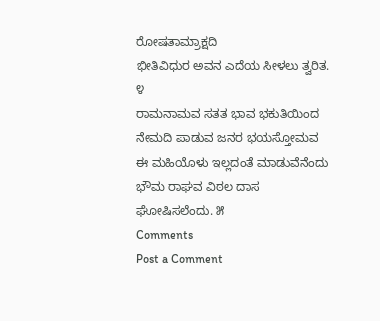ರೋಷತಾಮ್ರಾಕ್ಷದಿ
ಭೀತಿವಿಧುರ ಅವನ ಎದೆಯ ಸೀಳಲು ತ್ವರಿತ. ೪
ರಾಮನಾಮವ ಸತತ ಭಾವ ಭಕುತಿಯಿಂದ
ನೇಮದಿ ಪಾಡುವ ಜನರ ಭಯಸ್ತೋಮವ
ಈ ಮಹಿಯೊಳು ಇಲ್ಲದಂತೆ ಮಾಡುವೆನೆಂದು
ಭೌಮ ರಾಘವ ವಿಠಲ ದಾಸ ಘೋಷಿಸಲೆಂದು. ೫
Comments
Post a Comment